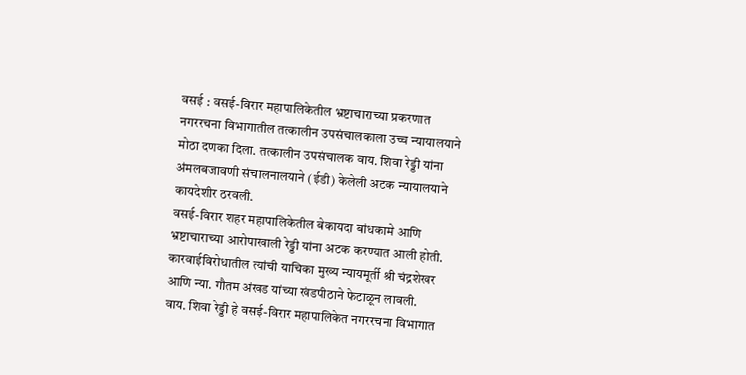वसई : वसई-विरार महापालिकेतील भ्रष्टाचाराच्या प्रकरणात नगररचना विभागातील तत्कालीन उपसंचालकाला उच्च न्यायालयाने मोठा दणका दिला. तत्कालीन उपसंचालक वाय. शिवा रेड्डी यांना अंमलबजावणी संचालनालयाने (ईडी) केलेली अटक न्यायालयाने कायदेशीर ठरवली.
वसई-विरार शहर महापालिकेतील बेकायदा बांधकामे आणि भ्रष्टाचाराच्या आरोपाखाली रेड्डी यांना अटक करण्यात आली होती. कारवाईविरोधातील त्यांची याचिका मुख्य न्यायमूर्ती श्री चंद्रशेखर आणि न्या. गौतम अंखड यांच्या खंडपीठाने फेटाळून लावली.
वाय. शिवा रेड्डी हे वसई-विरार महापालिकेत नगररचना विभागात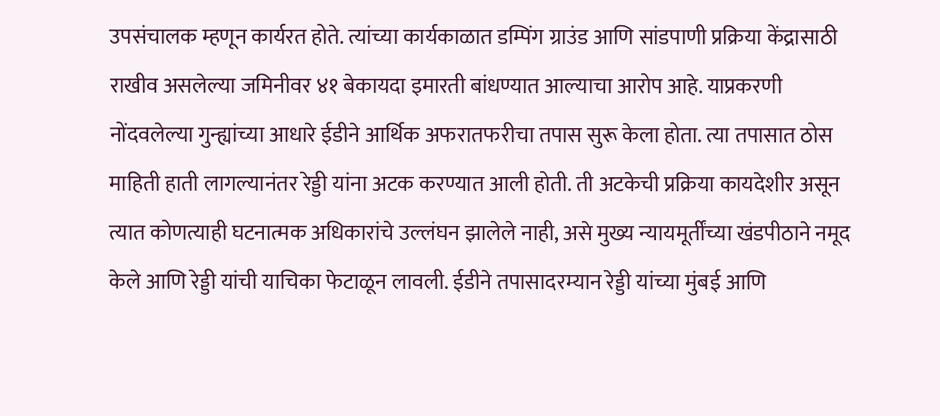उपसंचालक म्हणून कार्यरत होते. त्यांच्या कार्यकाळात डम्पिंग ग्राउंड आणि सांडपाणी प्रक्रिया केंद्रासाठी राखीव असलेल्या जमिनीवर ४१ बेकायदा इमारती बांधण्यात आल्याचा आरोप आहे. याप्रकरणी नोंदवलेल्या गुन्ह्यांच्या आधारे ईडीने आर्थिक अफरातफरीचा तपास सुरू केला होता. त्या तपासात ठोस माहिती हाती लागल्यानंतर रेड्डी यांना अटक करण्यात आली होती. ती अटकेची प्रक्रिया कायदेशीर असून त्यात कोणत्याही घटनात्मक अधिकारांचे उल्लंघन झालेले नाही, असे मुख्य न्यायमूर्तींच्या खंडपीठाने नमूद केले आणि रेड्डी यांची याचिका फेटाळून लावली. ईडीने तपासादरम्यान रेड्डी यांच्या मुंबई आणि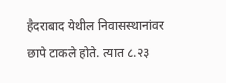हैदराबाद येथील निवासस्थानांवर छापे टाकले होते. त्यात ८.२३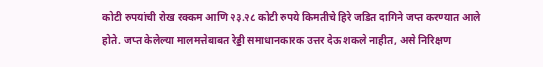कोटी रुपयांची रोख रक्कम आणि २३.२८ कोटी रुपये किमतीचे हिरे जडित दागिने जप्त करण्यात आले होते. जप्त केलेल्या मालमत्तेबाबत रेड्डी समाधानकारक उत्तर देऊ शकले नाहीत, असे निरिक्षण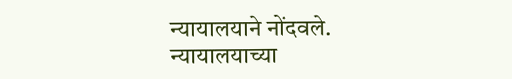न्यायालयाने नोंदवले. न्यायालयाच्या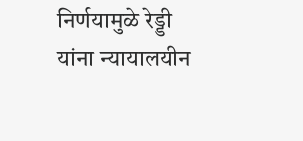निर्णयामुळे रेड्डी यांना न्यायालयीन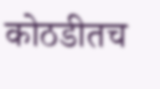कोठडीतच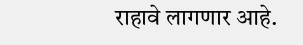राहावे लागणार आहे.